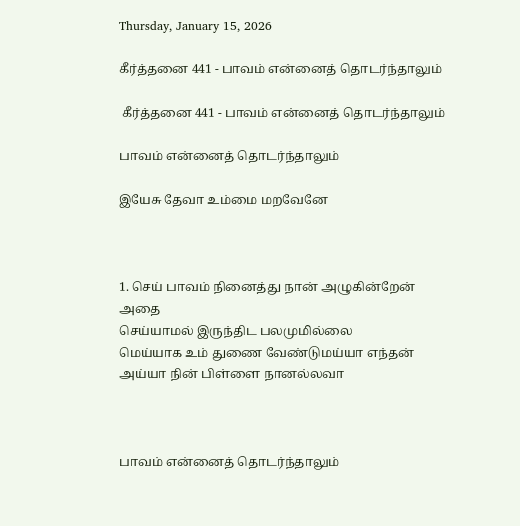Thursday, January 15, 2026

கீர்த்தனை 441 - பாவம் என்னைத் தொடர்ந்தாலும்

 கீர்த்தனை 441 - பாவம் என்னைத் தொடர்ந்தாலும்

பாவம் என்னைத் தொடர்ந்தாலும்

இயேசு தேவா உம்மை மறவேனே



1. செய் பாவம் நினைத்து நான் அழுகின்றேன் அதை
செய்யாமல் இருந்திட பலமுமில்லை
மெய்யாக உம் துணை வேண்டுமய்யா எந்தன்
அய்யா நின் பிள்ளை நானல்லவா



பாவம் என்னைத் தொடர்ந்தாலும்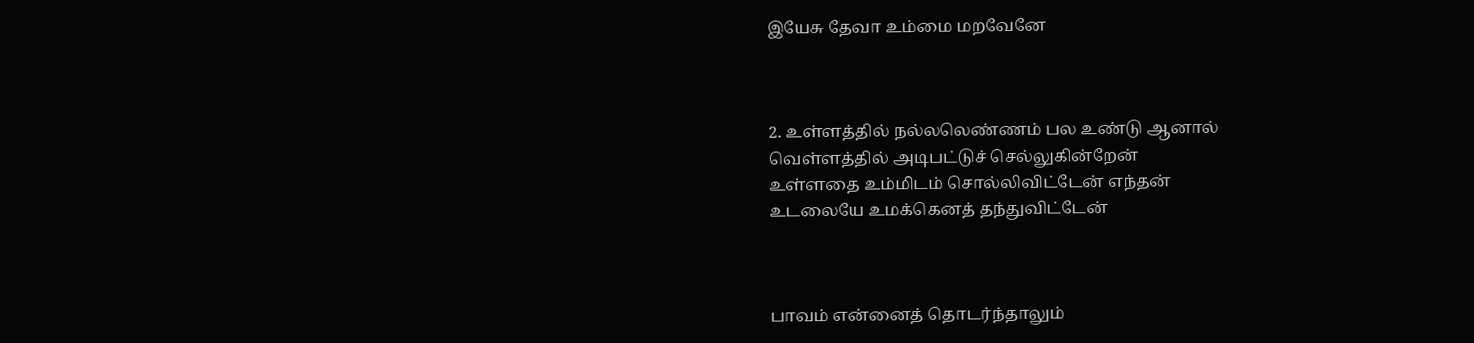இயேசு தேவா உம்மை மறவேனே



2. உள்ளத்தில் நல்லலெண்ணம் பல உண்டு ஆனால்
வெள்ளத்தில் அடிபட்டுச் செல்லுகின்றேன்
உள்ளதை உம்மிடம் சொல்லிவிட்டேன் எந்தன்
உடலையே உமக்கெனத் தந்துவிட்டேன்



பாவம் என்னைத் தொடர்ந்தாலும்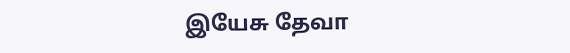இயேசு தேவா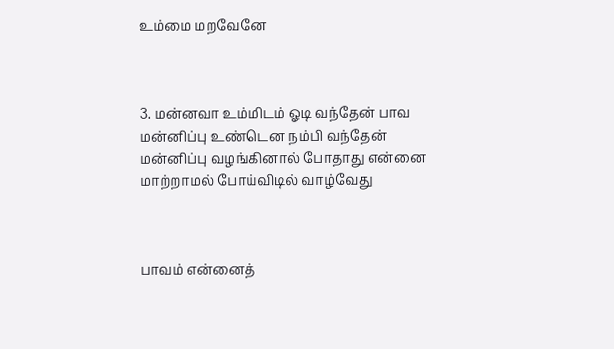உம்மை மறவேனே



3. மன்னவா உம்மிடம் ஓடி வந்தேன் பாவ
மன்னிப்பு உண்டென நம்பி வந்தேன்
மன்னிப்பு வழங்கினால் போதாது என்னை
மாற்றாமல் போய்விடில் வாழ்வேது



பாவம் என்னைத்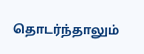தொடர்ந்தாலும்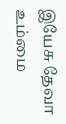இயேசு தேவா உம்மை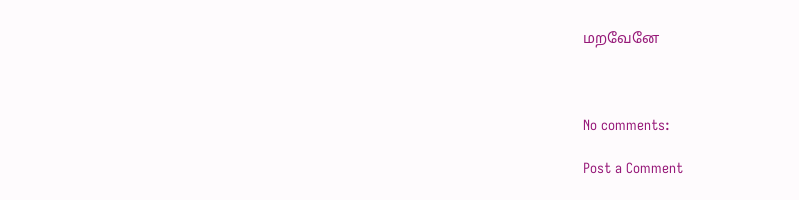மறவேனே



No comments:

Post a Comment